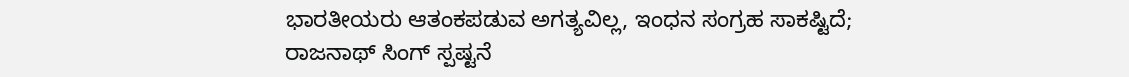ಭಾರತೀಯರು ಆತಂಕಪಡುವ ಅಗತ್ಯವಿಲ್ಲ, ಇಂಧನ ಸಂಗ್ರಹ ಸಾಕಷ್ಟಿದೆ; ರಾಜನಾಥ್ ಸಿಂಗ್ ಸ್ಪಷ್ಟನೆ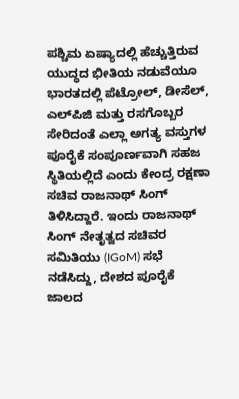ಪಶ್ಚಿಮ ಏಷ್ಯಾದಲ್ಲಿ ಹೆಚ್ಚುತ್ತಿರುವ ಯುದ್ಧದ ಭೀತಿಯ ನಡುವೆಯೂ ಭಾರತದಲ್ಲಿ ಪೆಟ್ರೋಲ್, ಡೀಸೆಲ್, ಎಲ್‌ಪಿಜಿ ಮತ್ತು ರಸಗೊಬ್ಬರ ಸೇರಿದಂತೆ ಎಲ್ಲಾ ಅಗತ್ಯ ವಸ್ತುಗಳ ಪೂರೈಕೆ ಸಂಪೂರ್ಣವಾಗಿ ಸಹಜ ಸ್ಥಿತಿಯಲ್ಲಿದೆ ಎಂದು ಕೇಂದ್ರ ರಕ್ಷಣಾ ಸಚಿವ ರಾಜನಾಥ್ ಸಿಂಗ್ ತಿಳಿಸಿದ್ದಾರೆ. ಇಂದು ರಾಜನಾಥ್ ಸಿಂಗ್ ನೇತೃತ್ವದ ಸಚಿವರ ಸಮಿತಿಯು (IGoM) ಸಭೆ ನಡೆಸಿದ್ದು, ದೇಶದ ಪೂರೈಕೆ ಜಾಲದ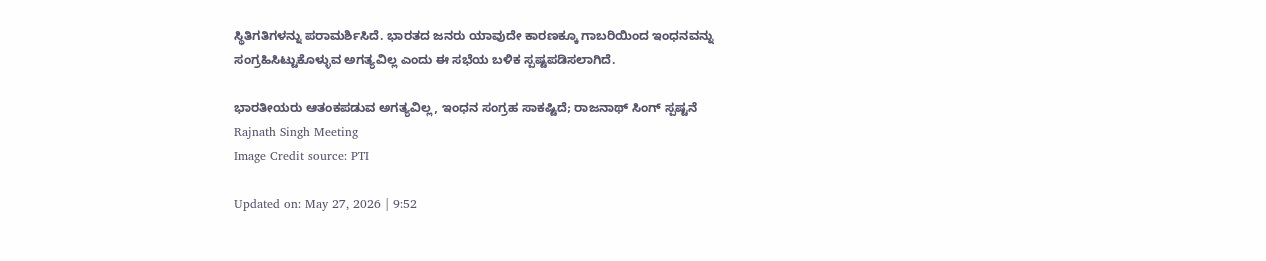ಸ್ಥಿತಿಗತಿಗಳನ್ನು ಪರಾಮರ್ಶಿಸಿದೆ. ಭಾರತದ ಜನರು ಯಾವುದೇ ಕಾರಣಕ್ಕೂ ಗಾಬರಿಯಿಂದ ಇಂಧನವನ್ನು ಸಂಗ್ರಹಿಸಿಟ್ಟುಕೊಳ್ಳುವ ಅಗತ್ಯವಿಲ್ಲ ಎಂದು ಈ ಸಭೆಯ ಬಳಿಕ ಸ್ಪಷ್ಟಪಡಿಸಲಾಗಿದೆ.

ಭಾರತೀಯರು ಆತಂಕಪಡುವ ಅಗತ್ಯವಿಲ್ಲ, ಇಂಧನ ಸಂಗ್ರಹ ಸಾಕಷ್ಟಿದೆ; ರಾಜನಾಥ್ ಸಿಂಗ್ ಸ್ಪಷ್ಟನೆ
Rajnath Singh Meeting
Image Credit source: PTI

Updated on: May 27, 2026 | 9:52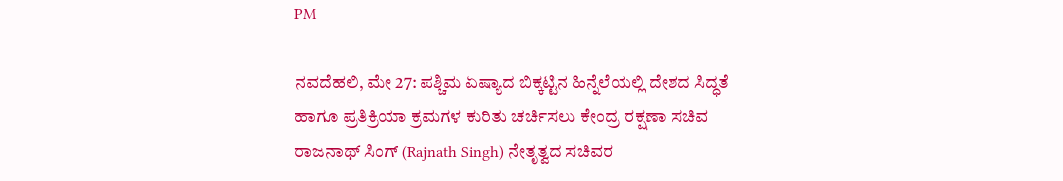PM

ನವದೆಹಲಿ, ಮೇ 27: ಪಶ್ಚಿಮ ಏಷ್ಯಾದ ಬಿಕ್ಕಟ್ಟಿನ ಹಿನ್ನೆಲೆಯಲ್ಲಿ ದೇಶದ ಸಿದ್ಧತೆ ಹಾಗೂ ಪ್ರತಿಕ್ರಿಯಾ ಕ್ರಮಗಳ ಕುರಿತು ಚರ್ಚಿಸಲು ಕೇಂದ್ರ ರಕ್ಷಣಾ ಸಚಿವ ರಾಜನಾಥ್ ಸಿಂಗ್ (Rajnath Singh) ನೇತೃತ್ವದ ಸಚಿವರ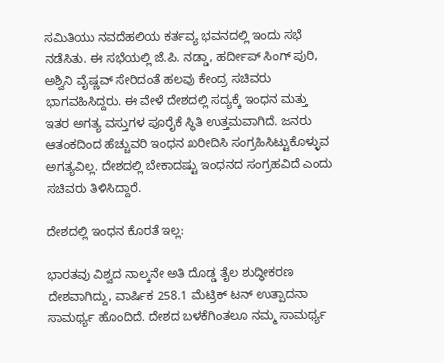ಸಮಿತಿಯು ನವದೆಹಲಿಯ ಕರ್ತವ್ಯ ಭವನದಲ್ಲಿ ಇಂದು ಸಭೆ ನಡೆಸಿತು. ಈ ಸಭೆಯಲ್ಲಿ ಜೆ.ಪಿ. ನಡ್ಡಾ, ಹರ್ದೀಪ್ ಸಿಂಗ್ ಪುರಿ, ಅಶ್ವಿನಿ ವೈಷ್ಣವ್ ಸೇರಿದಂತೆ ಹಲವು ಕೇಂದ್ರ ಸಚಿವರು ಭಾಗವಹಿಸಿದ್ದರು. ಈ ವೇಳೆ ದೇಶದಲ್ಲಿ ಸದ್ಯಕ್ಕೆ ಇಂಧನ ಮತ್ತು ಇತರ ಅಗತ್ಯ ವಸ್ತುಗಳ ಪೂರೈಕೆ ಸ್ಥಿತಿ ಉತ್ತಮವಾಗಿದೆ. ಜನರು ಆತಂಕದಿಂದ ಹೆಚ್ಚುವರಿ ಇಂಧನ ಖರೀದಿಸಿ ಸಂಗ್ರಹಿಸಿಟ್ಟುಕೊಳ್ಳುವ ಅಗತ್ಯವಿಲ್ಲ. ದೇಶದಲ್ಲಿ ಬೇಕಾದಷ್ಟು ಇಂಧನದ ಸಂಗ್ರಹವಿದೆ ಎಂದು ಸಚಿವರು ತಿಳಿಸಿದ್ದಾರೆ.

ದೇಶದಲ್ಲಿ ಇಂಧನ ಕೊರತೆ ಇಲ್ಲ:

ಭಾರತವು ವಿಶ್ವದ ನಾಲ್ಕನೇ ಅತಿ ದೊಡ್ಡ ತೈಲ ಶುದ್ಧೀಕರಣ ದೇಶವಾಗಿದ್ದು, ವಾರ್ಷಿಕ 258.1 ಮೆಟ್ರಿಕ್ ಟನ್ ಉತ್ಪಾದನಾ ಸಾಮರ್ಥ್ಯ ಹೊಂದಿದೆ. ದೇಶದ ಬಳಕೆಗಿಂತಲೂ ನಮ್ಮ ಸಾಮರ್ಥ್ಯ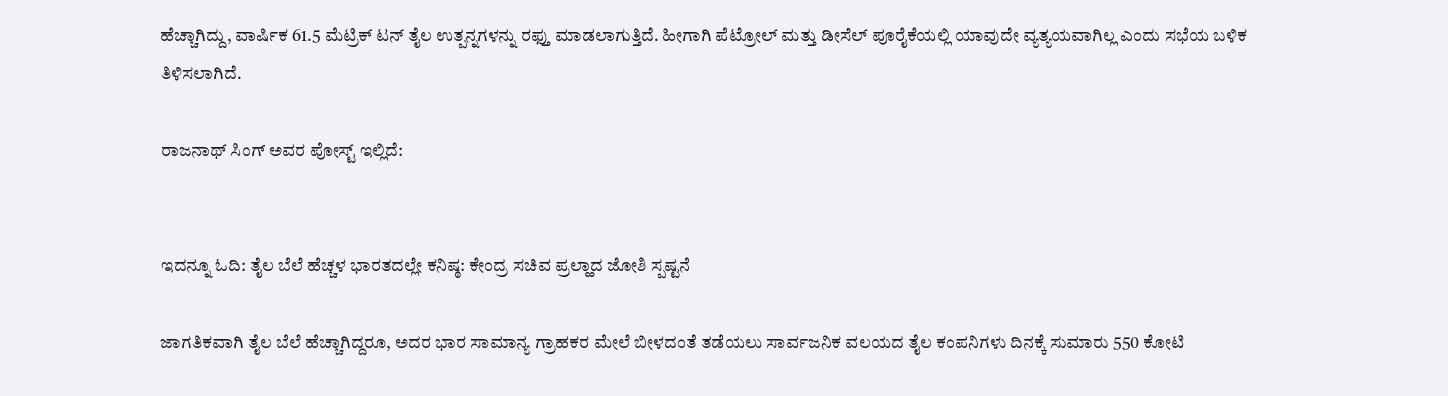ಹೆಚ್ಚಾಗಿದ್ದು, ವಾರ್ಷಿಕ 61.5 ಮೆಟ್ರಿಕ್ ಟನ್ ತೈಲ ಉತ್ಪನ್ನಗಳನ್ನು ರಫ್ತು ಮಾಡಲಾಗುತ್ತಿದೆ. ಹೀಗಾಗಿ ಪೆಟ್ರೋಲ್ ಮತ್ತು ಡೀಸೆಲ್ ಪೂರೈಕೆಯಲ್ಲಿ ಯಾವುದೇ ವ್ಯತ್ಯಯವಾಗಿಲ್ಲ ಎಂದು ಸಭೆಯ ಬಳಿಕ ತಿಳಿಸಲಾಗಿದೆ.

ರಾಜನಾಥ್ ಸಿಂಗ್ ಅವರ ಪೋಸ್ಟ್ ಇಲ್ಲಿದೆ:


ಇದನ್ನೂ ಓದಿ: ತೈಲ ಬೆಲೆ ಹೆಚ್ಚಳ ಭಾರತದಲ್ಲೇ ಕನಿಷ್ಠ: ಕೇಂದ್ರ ಸಚಿವ ಪ್ರಲ್ಹಾದ ಜೋಶಿ ಸ್ಪಷ್ಟನೆ

ಜಾಗತಿಕವಾಗಿ ತೈಲ ಬೆಲೆ ಹೆಚ್ಚಾಗಿದ್ದರೂ, ಅದರ ಭಾರ ಸಾಮಾನ್ಯ ಗ್ರಾಹಕರ ಮೇಲೆ ಬೀಳದಂತೆ ತಡೆಯಲು ಸಾರ್ವಜನಿಕ ವಲಯದ ತೈಲ ಕಂಪನಿಗಳು ದಿನಕ್ಕೆ ಸುಮಾರು 550 ಕೋಟಿ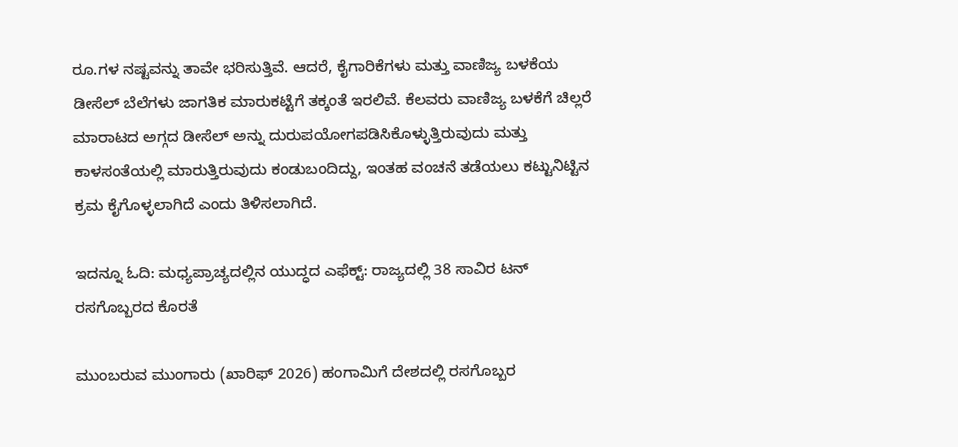ರೂ.ಗಳ ನಷ್ಟವನ್ನು ತಾವೇ ಭರಿಸುತ್ತಿವೆ. ಆದರೆ, ಕೈಗಾರಿಕೆಗಳು ಮತ್ತು ವಾಣಿಜ್ಯ ಬಳಕೆಯ ಡೀಸೆಲ್ ಬೆಲೆಗಳು ಜಾಗತಿಕ ಮಾರುಕಟ್ಟೆಗೆ ತಕ್ಕಂತೆ ಇರಲಿವೆ. ಕೆಲವರು ವಾಣಿಜ್ಯ ಬಳಕೆಗೆ ಚಿಲ್ಲರೆ ಮಾರಾಟದ ಅಗ್ಗದ ಡೀಸೆಲ್ ಅನ್ನು ದುರುಪಯೋಗಪಡಿಸಿಕೊಳ್ಳುತ್ತಿರುವುದು ಮತ್ತು ಕಾಳಸಂತೆಯಲ್ಲಿ ಮಾರುತ್ತಿರುವುದು ಕಂಡುಬಂದಿದ್ದು, ಇಂತಹ ವಂಚನೆ ತಡೆಯಲು ಕಟ್ಟುನಿಟ್ಟಿನ ಕ್ರಮ ಕೈಗೊಳ್ಳಲಾಗಿದೆ ಎಂದು ತಿಳಿಸಲಾಗಿದೆ.

ಇದನ್ನೂ ಓದಿ: ಮಧ್ಯಪ್ರಾಚ್ಯದಲ್ಲಿನ ಯುದ್ಧದ ಎಫೆಕ್ಟ್: ರಾಜ್ಯದಲ್ಲಿ 38 ಸಾವಿರ ಟನ್ ರಸಗೊಬ್ಬರದ ಕೊರತೆ

ಮುಂಬರುವ ಮುಂಗಾರು (ಖಾರಿಫ್ 2026) ಹಂಗಾಮಿಗೆ ದೇಶದಲ್ಲಿ ರಸಗೊಬ್ಬರ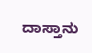ದಾಸ್ತಾನು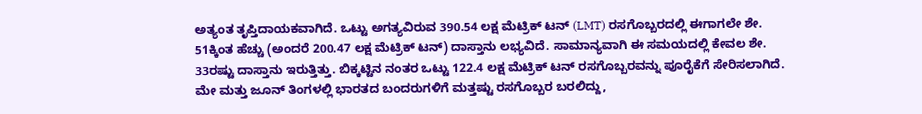ಅತ್ಯಂತ ತೃಪ್ತಿದಾಯಕವಾಗಿದೆ. ಒಟ್ಟು ಅಗತ್ಯವಿರುವ 390.54 ಲಕ್ಷ ಮೆಟ್ರಿಕ್ ಟನ್ (LMT) ರಸಗೊಬ್ಬರದಲ್ಲಿ ಈಗಾಗಲೇ ಶೇ. 51ಕ್ಕಿಂತ ಹೆಚ್ಚು (ಅಂದರೆ 200.47 ಲಕ್ಷ ಮೆಟ್ರಿಕ್ ಟನ್) ದಾಸ್ತಾನು ಲಭ್ಯವಿದೆ. ಸಾಮಾನ್ಯವಾಗಿ ಈ ಸಮಯದಲ್ಲಿ ಕೇವಲ ಶೇ. 33ರಷ್ಟು ದಾಸ್ತಾನು ಇರುತ್ತಿತ್ತು. ಬಿಕ್ಕಟ್ಟಿನ ನಂತರ ಒಟ್ಟು 122.4 ಲಕ್ಷ ಮೆಟ್ರಿಕ್ ಟನ್ ರಸಗೊಬ್ಬರವನ್ನು ಪೂರೈಕೆಗೆ ಸೇರಿಸಲಾಗಿದೆ. ಮೇ ಮತ್ತು ಜೂನ್ ತಿಂಗಳಲ್ಲಿ ಭಾರತದ ಬಂದರುಗಳಿಗೆ ಮತ್ತಷ್ಟು ರಸಗೊಬ್ಬರ ಬರಲಿದ್ದು,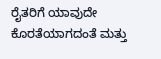ರೈತರಿಗೆ ಯಾವುದೇ ಕೊರತೆಯಾಗದಂತೆ ಮತ್ತು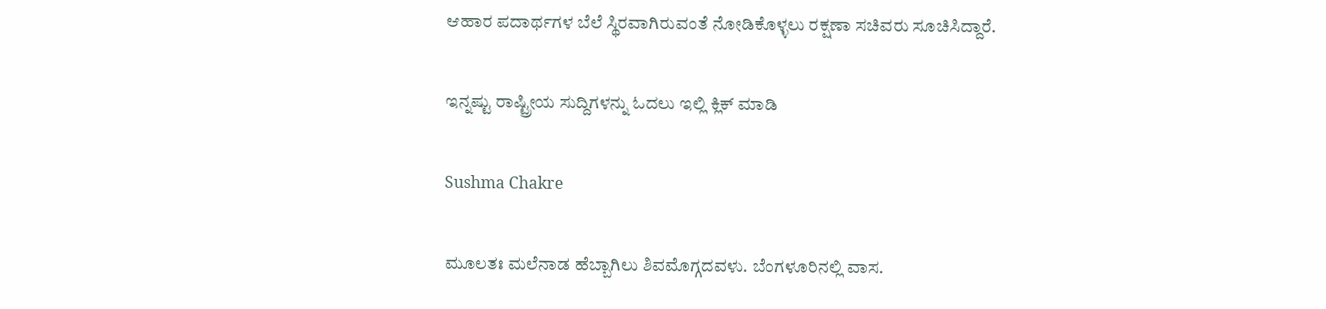ಆಹಾರ ಪದಾರ್ಥಗಳ ಬೆಲೆ ಸ್ಥಿರವಾಗಿರುವಂತೆ ನೋಡಿಕೊಳ್ಳಲು ರಕ್ಷಣಾ ಸಚಿವರು ಸೂಚಿಸಿದ್ದಾರೆ.

ಇನ್ನಷ್ಟು ರಾಷ್ಟ್ರೀಯ ಸುದ್ದಿಗಳನ್ನು ಓದಲು ಇಲ್ಲಿ ಕ್ಲಿಕ್ ಮಾಡಿ

Sushma Chakre

ಮೂಲತಃ ಮಲೆನಾಡ ಹೆಬ್ಬಾಗಿಲು ಶಿವಮೊಗ್ಗದವಳು. ಬೆಂಗಳೂರಿನಲ್ಲಿ ವಾಸ.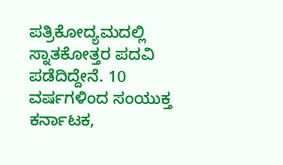ಪತ್ರಿಕೋದ್ಯಮದಲ್ಲಿ ಸ್ನಾತಕೋತ್ತರ ಪದವಿ ಪಡೆದಿದ್ದೇನೆ. 10 ವರ್ಷಗಳಿಂದ ಸಂಯುಕ್ತ ಕರ್ನಾಟಕ,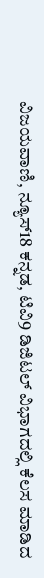ವಿಜಯವಾಣಿ, ನ್ಯೂಸ್18 ಕನ್ನಡ, ಟಿವಿ9 ಡಿಜಿಟಲ್ ವಿಭಾಗದಲ್ಲಿ ಕೆಲಸ ಮಾಡಿದ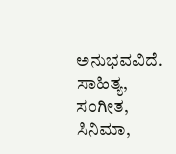ಅನುಭವವಿದೆ. ಸಾಹಿತ್ಯ, ಸಂಗೀತ, ಸಿನಿಮಾ,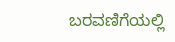ಬರವಣಿಗೆಯಲ್ಲಿ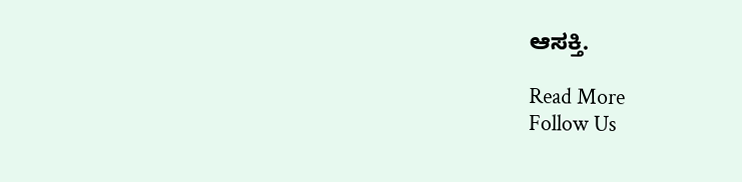ಆಸಕ್ತಿ.

Read More
Follow Us